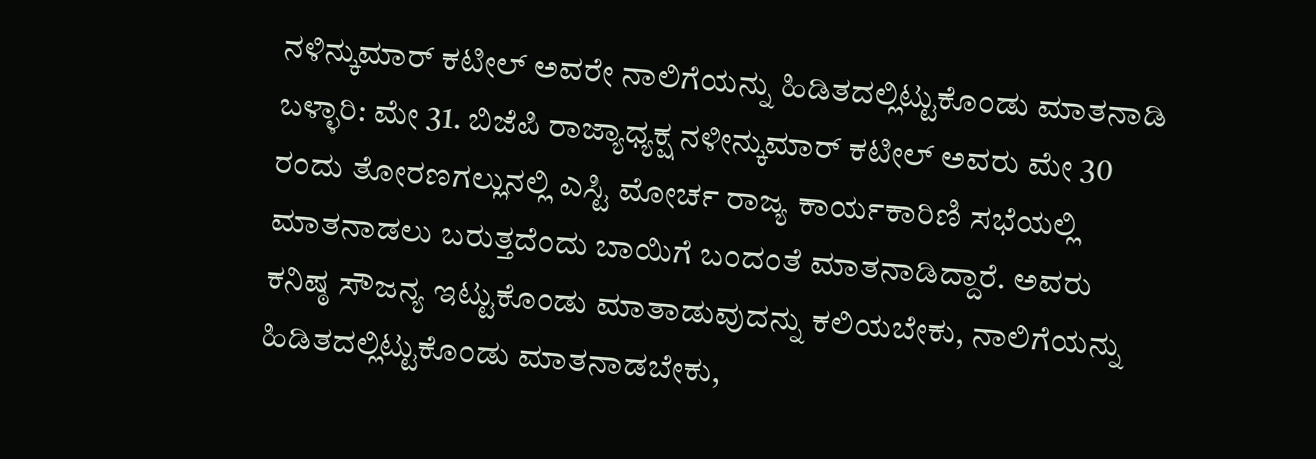ನಳಿನ್ಕುಮಾರ್ ಕಟೀಲ್ ಅವರೇ ನಾಲಿಗೆಯನ್ನು ಹಿಡಿತದಲ್ಲಿಟ್ಟುಕೊಂಡು ಮಾತನಾಡಿ
ಬಳ್ಳಾರಿ: ಮೇ 31. ಬಿಜೆಪಿ ರಾಜ್ಯಾಧ್ಯಕ್ಷ ನಳೀನ್ಕುಮಾರ್ ಕಟೀಲ್ ಅವರು ಮೇ 30 ರಂದು ತೋರಣಗಲ್ಲುನಲ್ಲಿ ಎಸ್ಟಿ ಮೋರ್ಚ ರಾಜ್ಯ ಕಾರ್ಯಕಾರಿಣಿ ಸಭೆಯಲ್ಲಿ ಮಾತನಾಡಲು ಬರುತ್ತದೆಂದು ಬಾಯಿಗೆ ಬಂದಂತೆ ಮಾತನಾಡಿದ್ದಾರೆ. ಅವರು ಕನಿಷ್ಠ ಸೌಜನ್ಯ ಇಟ್ಟುಕೊಂಡು ಮಾತಾಡುವುದನ್ನು ಕಲಿಯಬೇಕು, ನಾಲಿಗೆಯನ್ನು ಹಿಡಿತದಲ್ಲಿಟ್ಟುಕೊಂಡು ಮಾತನಾಡಬೇಕು,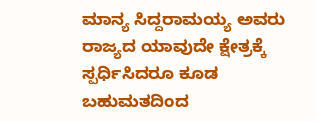ಮಾನ್ಯ ಸಿದ್ದರಾಮಯ್ಯ ಅವರು ರಾಜ್ಯದ ಯಾವುದೇ ಕ್ಷೇತ್ರಕ್ಕೆ ಸ್ಪರ್ಧಿಸಿದರೂ ಕೂಡ ಬಹುಮತದಿಂದ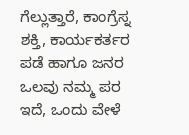ಗೆಲ್ಲುತ್ತಾರೆ, ಕಾಂಗ್ರೆಸ್ನ ಶಕ್ತಿ, ಕಾರ್ಯಕರ್ತರ ಪಡೆ ಹಾಗೂ ಜನರ ಒಲವು ನಮ್ಮ ಪರ ಇದೆ, ಒಂದು ವೇಳೆ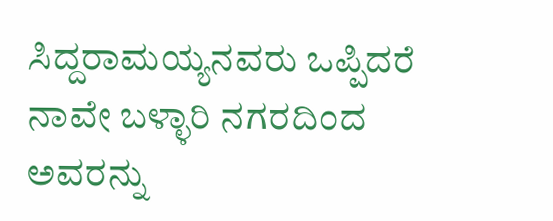ಸಿದ್ದರಾಮಯ್ಯನವರು ಒಪ್ಪಿದರೆ ನಾವೇ ಬಳ್ಳಾರಿ ನಗರದಿಂದ ಅವರನ್ನು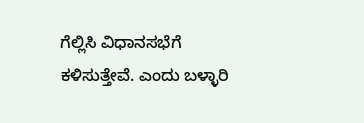ಗೆಲ್ಲಿಸಿ ವಿಧಾನಸಭೆಗೆ ಕಳಿಸುತ್ತೇವೆ. ಎಂದು ಬಳ್ಳಾರಿ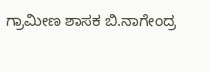ಗ್ರಾಮೀಣ ಶಾಸಕ ಬಿ.ನಾಗೇಂದ್ರ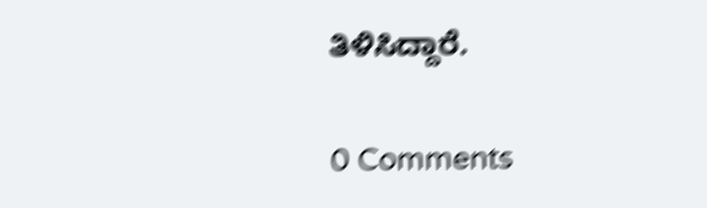ತಿಳಿಸಿದ್ದಾರೆ.

0 Comments